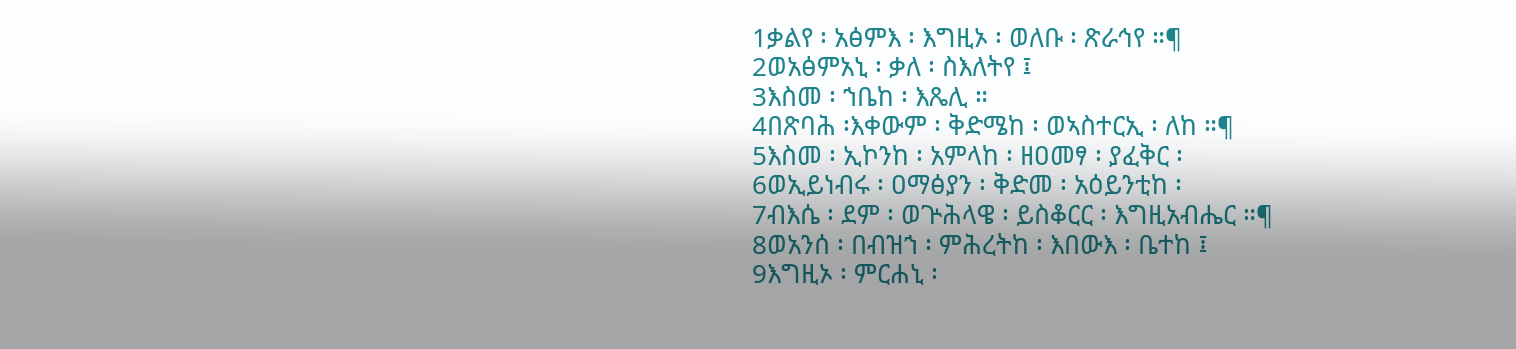1ቃልየ ፡ አፅምእ ፡ እግዚኦ ፡ ወለቡ ፡ ጽራኅየ ።¶
2ወአፅምአኒ ፡ ቃለ ፡ ስእለትየ ፤
3እስመ ፡ ኀቤከ ፡ እጼሊ ።
4በጽባሕ ፡እቀውም ፡ ቅድሜከ ፡ ወኣስተርኢ ፡ ለከ ።¶
5እስመ ፡ ኢኮንከ ፡ አምላከ ፡ ዘዐመፃ ፡ ያፈቅር ፡
6ወኢይነብሩ ፡ ዐማፅያን ፡ ቅድመ ፡ አዕይንቲከ ፡
7ብእሴ ፡ ደም ፡ ወጕሕላዌ ፡ ይስቆርር ፡ እግዚአብሔር ።¶
8ወአንሰ ፡ በብዝኀ ፡ ምሕረትከ ፡ እበውእ ፡ ቤተከ ፤
9እግዚኦ ፡ ምርሐኒ ፡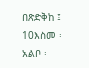በጽድቅከ ፤
10እስመ ፡ አልቦ ፡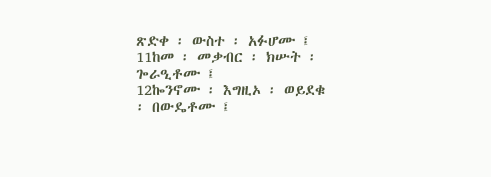ጽድቀ ፡ ውስተ ፡ አፉሆሙ ፤
11ከመ ፡ መቃብር ፡ ክሡት ፡ ጐራዒቶሙ ፤
12ኰንኖሙ ፡ እግዚኦ ፡ ወይደቁ ፡ በውዴቶሙ ፤